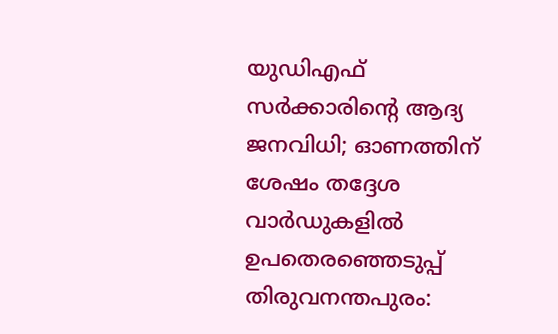യുഡിഎഫ് സർക്കാരിന്റെ ആദ്യ ജനവിധി; ഓണത്തിന് ശേഷം തദ്ദേശ വാർഡുകളിൽ ഉപതെരഞ്ഞെടുപ്പ്
തിരുവനന്തപുരം: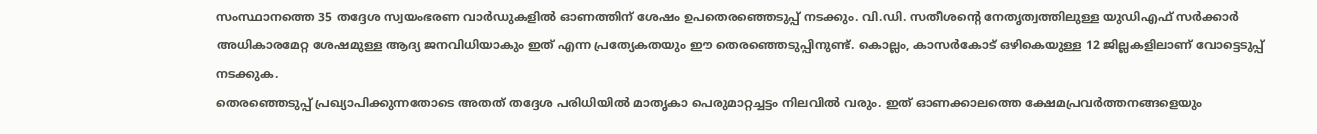സംസ്ഥാനത്തെ 35 തദ്ദേശ സ്വയംഭരണ വാർഡുകളിൽ ഓണത്തിന് ശേഷം ഉപതെരഞ്ഞെടുപ്പ് നടക്കും. വി.ഡി. സതീശന്റെ നേതൃത്വത്തിലുള്ള യുഡിഎഫ് സർക്കാർ അധികാരമേറ്റ ശേഷമുള്ള ആദ്യ ജനവിധിയാകും ഇത് എന്ന പ്രത്യേകതയും ഈ തെരഞ്ഞെടുപ്പിനുണ്ട്. കൊല്ലം, കാസർകോട് ഒഴികെയുള്ള 12 ജില്ലകളിലാണ് വോട്ടെടുപ്പ് നടക്കുക.
തെരഞ്ഞെടുപ്പ് പ്രഖ്യാപിക്കുന്നതോടെ അതത് തദ്ദേശ പരിധിയിൽ മാതൃകാ പെരുമാറ്റച്ചട്ടം നിലവിൽ വരും. ഇത് ഓണക്കാലത്തെ ക്ഷേമപ്രവർത്തനങ്ങളെയും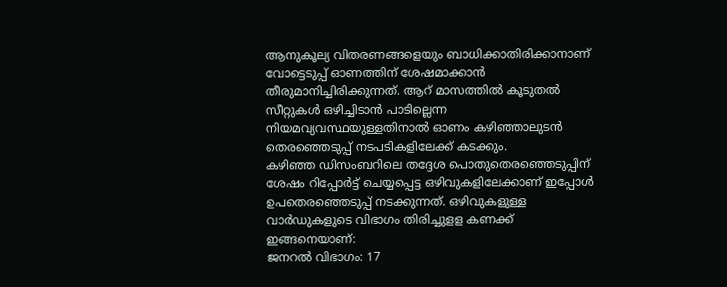ആനുകൂല്യ വിതരണങ്ങളെയും ബാധിക്കാതിരിക്കാനാണ് വോട്ടെടുപ്പ് ഓണത്തിന് ശേഷമാക്കാൻ തീരുമാനിച്ചിരിക്കുന്നത്. ആറ് മാസത്തിൽ കൂടുതൽ സീറ്റുകൾ ഒഴിച്ചിടാൻ പാടില്ലെന്ന നിയമവ്യവസ്ഥയുള്ളതിനാൽ ഓണം കഴിഞ്ഞാലുടൻ തെരഞ്ഞെടുപ്പ് നടപടികളിലേക്ക് കടക്കും.
കഴിഞ്ഞ ഡിസംബറിലെ തദ്ദേശ പൊതുതെരഞ്ഞെടുപ്പിന് ശേഷം റിപ്പോർട്ട് ചെയ്യപ്പെട്ട ഒഴിവുകളിലേക്കാണ് ഇപ്പോൾ ഉപതെരഞ്ഞെടുപ്പ് നടക്കുന്നത്. ഒഴിവുകളുള്ള വാർഡുകളുടെ വിഭാഗം തിരിച്ചുളള കണക്ക് ഇങ്ങനെയാണ്:
ജനറൽ വിഭാഗം: 17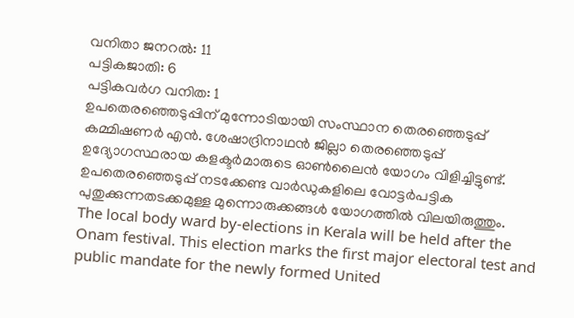വനിതാ ജനറൽ: 11
പട്ടികജാതി: 6
പട്ടികവർഗ വനിത: 1
ഉപതെരഞ്ഞെടുപ്പിന് മുന്നോടിയായി സംസ്ഥാന തെരഞ്ഞെടുപ്പ് കമ്മിഷണർ എൻ. ശേഷാദ്രിനാഥൻ ജില്ലാ തെരഞ്ഞെടുപ്പ് ഉദ്യോഗസ്ഥരായ കളക്ടർമാരുടെ ഓൺലൈൻ യോഗം വിളിച്ചിട്ടുണ്ട്. ഉപതെരഞ്ഞെടുപ്പ് നടക്കേണ്ട വാർഡുകളിലെ വോട്ടർപട്ടിക പുതുക്കുന്നതടക്കമുള്ള മുന്നൊരുക്കങ്ങൾ യോഗത്തിൽ വിലയിരുത്തും.
The local body ward by-elections in Kerala will be held after the Onam festival. This election marks the first major electoral test and public mandate for the newly formed United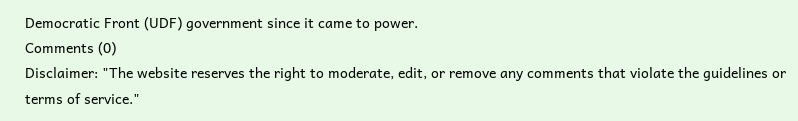Democratic Front (UDF) government since it came to power.
Comments (0)
Disclaimer: "The website reserves the right to moderate, edit, or remove any comments that violate the guidelines or terms of service."